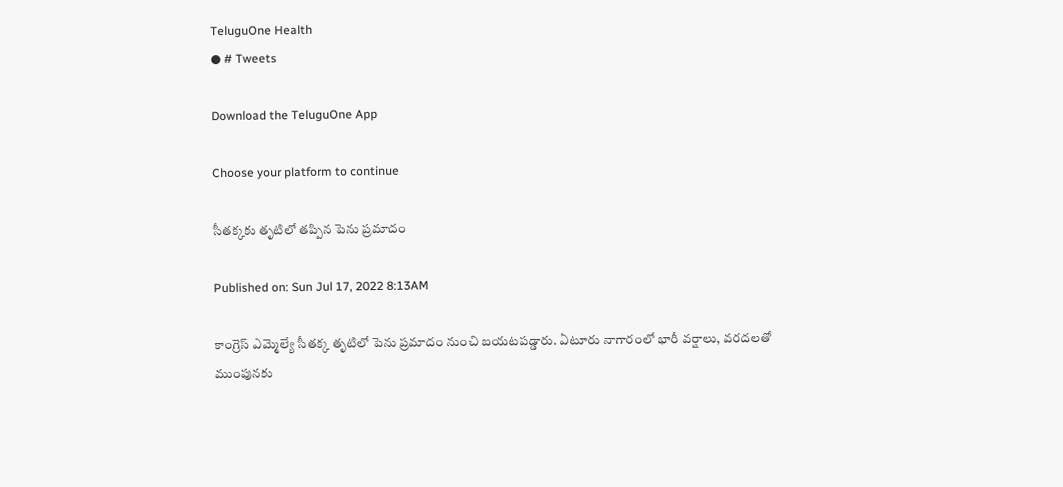TeluguOne Health
● # Tweets

Download the TeluguOne App

Choose your platform to continue

సీతక్కకు తృటిలో తప్పిన పెను ప్రమాదం

Published on: Sun Jul 17, 2022 8:13AM

కాంగ్రెస్ ఎమ్మెల్యే సీతక్క తృటిలో పెను ప్రమాదం నుంచి బయటపడ్డారు. ఏటూరు నాగారంలో భారీ వర్షాలు, వరదలతో ముంపునకు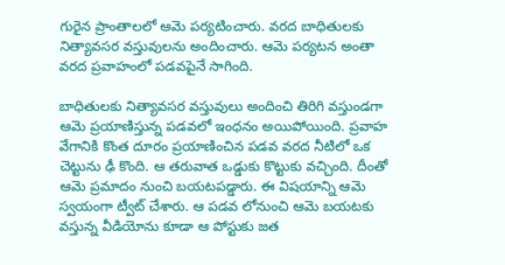గురైన ప్రాంతాలలో ఆమె పర్యటించారు. వరద బాధితులకు నిత్యావసర వస్తువులను అందించారు. ఆమె పర్యటన అంతా వరద ప్రవాహంలో పడవపైనే సాగింది.

బాధితులకు నిత్యావసర వస్తువులు అందించి తిరిగి వస్తుండగా ఆమె ప్రయాణిస్తున్న పడవలో ఇంధనం అయిపోయింది. ప్రవాహ వేగానికి కొంత దూరం ప్రయాణించిన పడవ వరద నీటిలో ఒక చెట్టును ఢీ కొంది. ఆ తరువాత ఒడ్డుకు కొట్టుకు వచ్చింది. దీంతో ఆమె ప్రమాదం నుంచి బయటపడ్డారు. ఈ విషయాన్ని ఆమె స్వయంగా ట్వీట్ చేశారు. ఆ పడవ లోనుంచి ఆమె బయటకు వస్తున్న వీడియోను కూడా ఆ పోస్టుకు జత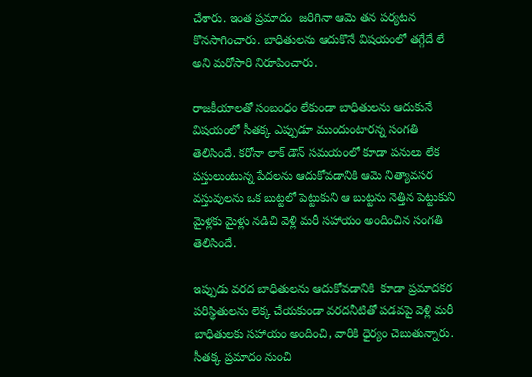చేశారు. ఇంత ప్రమాదం  జరిగినా ఆమె తన పర్యటన కొనసాగించారు. బాధితులను ఆదుకొనే విషయంలో తగ్గేదే లే అని మరోసారి నిరూపించారు.

రాజకీయాలతో సంబంధం లేకుండా బాధితులను ఆదుకునే విషయంలో సీతక్క ఎప్పుడూ ముందుంటారన్న సంగతి తెలిసిందే. కరోనా లాక్ డౌన్ సమయంలో కూడా పనులు లేక పస్తులుంటున్న పేదలను ఆదుకోవడానికి ఆమె నిత్యావసర వస్తువులను ఒక బుట్టలో పెట్టుకుని ఆ బుట్టను నెత్తిన పెట్టుకుని మైళ్లకు మైళ్లు నడిచి వెళ్లి మరీ సహాయం అందించిన సంగతి తెలిసిందే.

ఇప్పుడు వరద బాధితులను ఆదుకోవడానికి  కూడా ప్రమాదకర పరిస్థితులను లెక్క చేయకుండా వరదనీటితో పడవపై వెళ్లి మరీ బాధితులకు సహాయం అందించి, వారికి ధైర్యం చెబుతున్నారు. సీతక్క ప్రమాదం నుంచి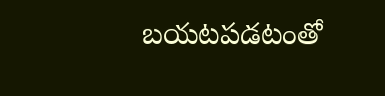బయటపడటంతో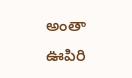అంతా ఊపిరి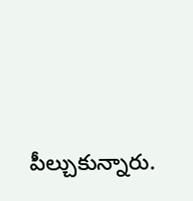పీల్చుకున్నారు.